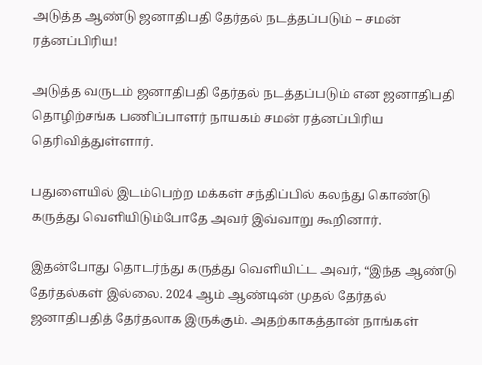அடுத்த ஆண்டு ஜனாதிபதி தேர்தல் நடத்தப்படும் – சமன் ரத்னப்பிரிய!

அடுத்த வருடம் ஜனாதிபதி தேர்தல் நடத்தப்படும் என ஜனாதிபதி தொழிற்சங்க பணிப்பாளர் நாயகம் சமன் ரத்னப்பிரிய தெரிவித்துள்ளார்.

பதுளையில் இடம்பெற்ற மக்கள் சந்திப்பில் கலந்து கொண்டு கருத்து வெளியிடும்போதே அவர் இவ்வாறு கூறினார்.

இதன்போது தொடர்ந்து கருத்து வெளியிட்ட அவர், “இந்த ஆண்டு தேர்தல்கள் இல்லை. 2024 ஆம் ஆண்டின் முதல் தேர்தல் ஜனாதிபதித் தேர்தலாக இருக்கும். அதற்காகத்தான் நாங்கள்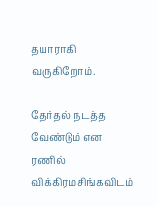தயாராகி வருகிறோம்.

தேர்தல் நடத்த வேண்டும் என ரணில் விக்கிரமசிங்கவிடம்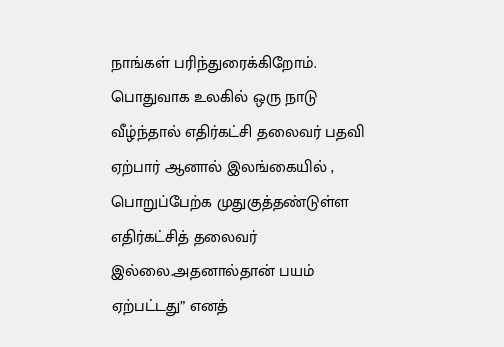நாங்கள் பரிந்துரைக்கிறோம். பொதுவாக உலகில் ஒரு நாடு வீழ்ந்தால் எதிர்கட்சி தலைவர் பதவி ஏற்பார் ஆனால் இலங்கையில் , பொறுப்பேற்க முதுகுத்தண்டுள்ள எதிர்கட்சித் தலைவர் இல்லை.அதனால்தான் பயம் ஏற்பட்டது” எனத்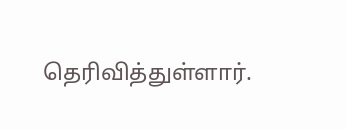தெரிவித்துள்ளார்.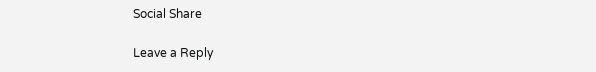Social Share

Leave a Reply